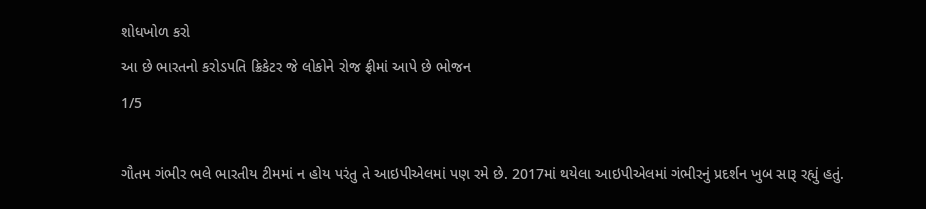શોધખોળ કરો
આ છે ભારતનો કરોડપતિ ક્રિકેટર જે લોકોને રોજ ફ્રીમાં આપે છે ભોજન
1/5

ગૌતમ ગંભીર ભલે ભારતીય ટીમમાં ન હોય પરંતુ તે આઇપીએલમાં પણ રમે છે. 2017માં થયેલા આઇપીએલમાં ગંભીરનું પ્રદર્શન ખુબ સારૂ રહ્યું હતું.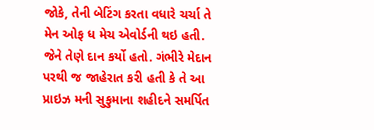જોકે, તેની બેટિંગ કરતા વધારે ચર્ચા તે મેન ઓફ ધ મેચ એવોર્ડની થઇ હતી. જેને તેણે દાન કર્યો હતો. ગંભીરે મેદાન પરથી જ જાહેરાત કરી હતી કે તે આ પ્રાઇઝ મની સુકુમાના શહીદને સમર્પિત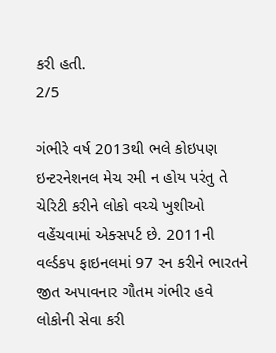કરી હતી.
2/5

ગંભીરે વર્ષ 2013થી ભલે કોઇપણ ઇન્ટરનેશનલ મેચ રમી ન હોય પરંતુ તે ચેરિટી કરીને લોકો વચ્ચે ખુશીઓ વહેંચવામાં એક્સપર્ટ છે. 2011ની વર્લ્ડકપ ફાઇનલમાં 97 રન કરીને ભારતને જીત અપાવનાર ગૌતમ ગંભીર હવે લોકોની સેવા કરી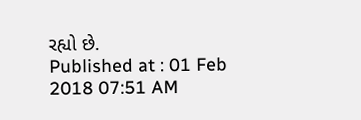રહ્યો છે.
Published at : 01 Feb 2018 07:51 AM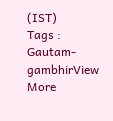(IST)
Tags :
Gautam-gambhirView More